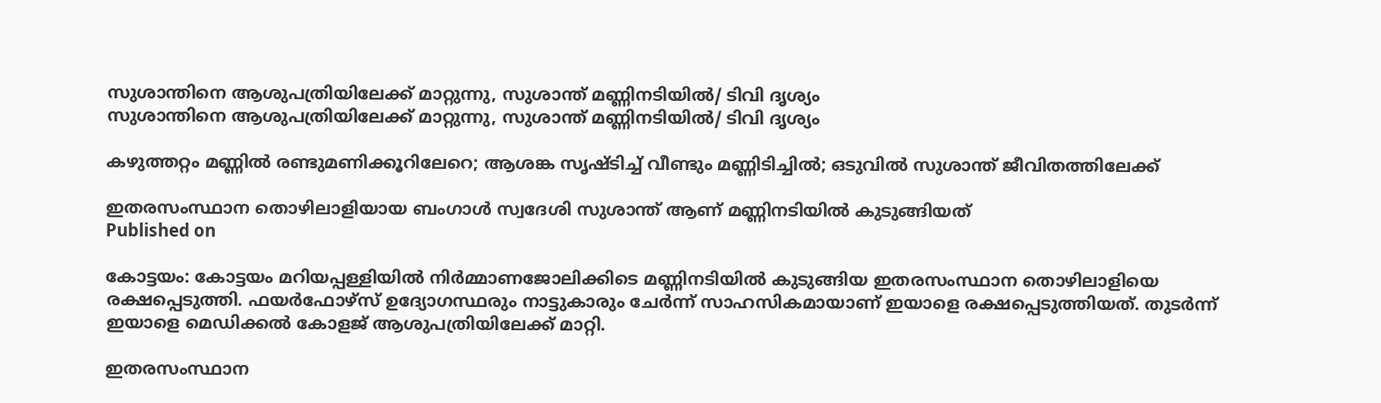സുശാന്തിനെ ആശുപത്രിയിലേക്ക് മാറ്റുന്നു, സുശാന്ത് മണ്ണിനടിയില്‍/ ടിവി ദൃശ്യം
സുശാന്തിനെ ആശുപത്രിയിലേക്ക് മാറ്റുന്നു, സുശാന്ത് മണ്ണിനടിയില്‍/ ടിവി ദൃശ്യം

കഴുത്തറ്റം മണ്ണില്‍ രണ്ടുമണിക്കൂറിലേറെ; ആശങ്ക സൃഷ്ടിച്ച് വീണ്ടും മണ്ണിടിച്ചില്‍; ഒടുവില്‍ സുശാന്ത് ജീവിതത്തിലേക്ക്

ഇതരസംസ്ഥാന തൊഴിലാളിയായ ബംഗാള്‍ സ്വദേശി സുശാന്ത് ആണ് മണ്ണിനടിയില്‍ കുടുങ്ങിയത്
Published on

കോട്ടയം: കോട്ടയം മറിയപ്പള്ളിയില്‍ നിര്‍മ്മാണജോലിക്കിടെ മണ്ണിനടിയില്‍ കുടുങ്ങിയ ഇതരസംസ്ഥാന തൊഴിലാളിയെ രക്ഷപ്പെടുത്തി. ഫയര്‍ഫോഴ്‌സ് ഉദ്യോഗസ്ഥരും നാട്ടുകാരും ചേര്‍ന്ന് സാഹസികമായാണ് ഇയാളെ രക്ഷപ്പെടുത്തിയത്. തുടര്‍ന്ന് ഇയാളെ മെഡിക്കല്‍ കോളജ് ആശുപത്രിയിലേക്ക് മാറ്റി.

ഇതരസംസ്ഥാന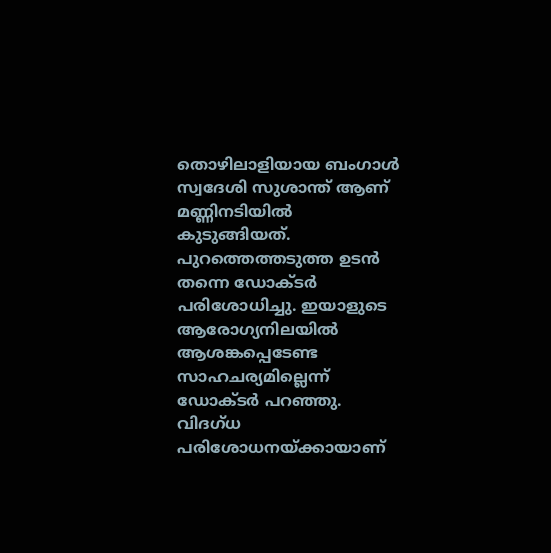തൊഴിലാളിയായ ബംഗാള്‍ സ്വദേശി സുശാന്ത് ആണ് മണ്ണിനടിയില്‍ കുടുങ്ങിയത്. പുറത്തെത്തടുത്ത ഉടന്‍ തന്നെ ഡോക്ടര്‍ പരിശോധിച്ചു. ഇയാളുടെ ആരോഗ്യനിലയില്‍ ആശങ്കപ്പെടേണ്ട സാഹചര്യമില്ലെന്ന് ഡോക്ടര്‍ പറഞ്ഞു. വിദഗ്ധ പരിശോധനയ്ക്കായാണ്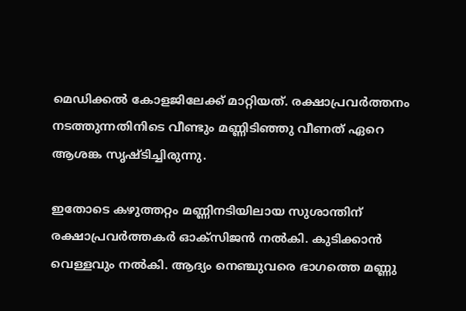മെഡിക്കല്‍ കോളജിലേക്ക് മാറ്റിയത്. രക്ഷാപ്രവര്‍ത്തനം നടത്തുന്നതിനിടെ വീണ്ടും മണ്ണിടിഞ്ഞു വീണത് ഏറെ ആശങ്ക സൃഷ്ടിച്ചിരുന്നു.

ഇതോടെ കഴുത്തറ്റം മണ്ണിനടിയിലായ സുശാന്തിന് രക്ഷാപ്രവര്‍ത്തകര്‍ ഓക്‌സിജന്‍ നല്‍കി. കുടിക്കാന്‍ വെള്ളവും നല്‍കി. ആദ്യം നെഞ്ചുവരെ ഭാഗത്തെ മണ്ണു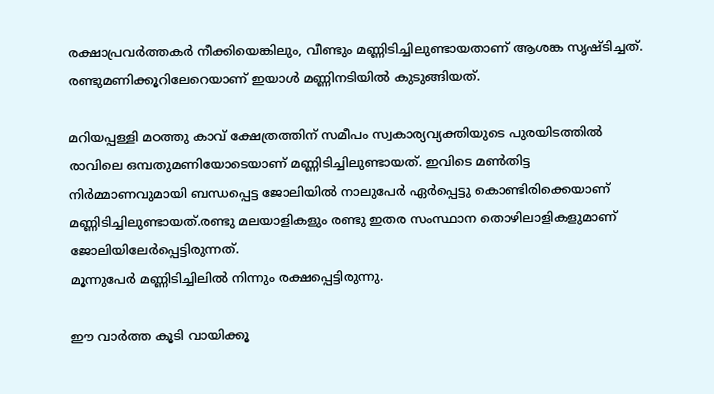രക്ഷാപ്രവര്‍ത്തകര്‍ നീക്കിയെങ്കിലും, വീണ്ടും മണ്ണിടിച്ചിലുണ്ടായതാണ് ആശങ്ക സൃഷ്ടിച്ചത്. രണ്ടുമണിക്കൂറിലേറെയാണ് ഇയാള്‍ മണ്ണിനടിയില്‍ കുടുങ്ങിയത്.

മറിയപ്പള്ളി മഠത്തു കാവ് ക്ഷേത്രത്തിന് സമീപം സ്വകാര്യവ്യക്തിയുടെ പുരയിടത്തില്‍ രാവിലെ ഒമ്പതുമണിയോടെയാണ് മണ്ണിടിച്ചിലുണ്ടായത്. ഇവിടെ മണ്‍തിട്ട നിര്‍മ്മാണവുമായി ബന്ധപ്പെട്ട ജോലിയില്‍ നാലുപേര്‍ ഏര്‍പ്പെട്ടു കൊണ്ടിരിക്കെയാണ് മണ്ണിടിച്ചിലുണ്ടായത്.രണ്ടു മലയാളികളും രണ്ടു ഇതര സംസ്ഥാന തൊഴിലാളികളുമാണ് ജോലിയിലേര്‍പ്പെട്ടിരുന്നത്.
മൂന്നുപേര്‍ മണ്ണിടിച്ചിലില്‍ നിന്നും രക്ഷപ്പെട്ടിരുന്നു.

ഈ വാര്‍ത്ത കൂടി വായിക്കൂ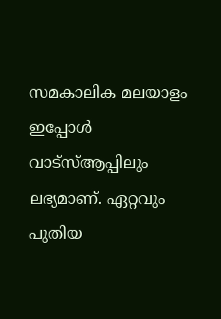സമകാലിക മലയാളം ഇപ്പോള്‍ വാട്‌സ്ആപ്പിലും ലഭ്യമാണ്. ഏറ്റവും പുതിയ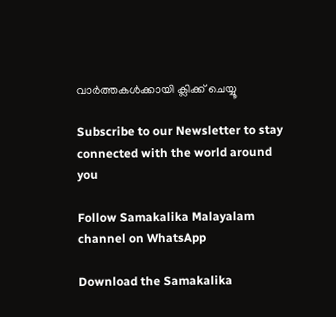വാര്‍ത്തകള്‍ക്കായി ക്ലിക്ക് ചെയ്യൂ

Subscribe to our Newsletter to stay connected with the world around you

Follow Samakalika Malayalam channel on WhatsApp

Download the Samakalika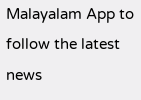Malayalam App to follow the latest news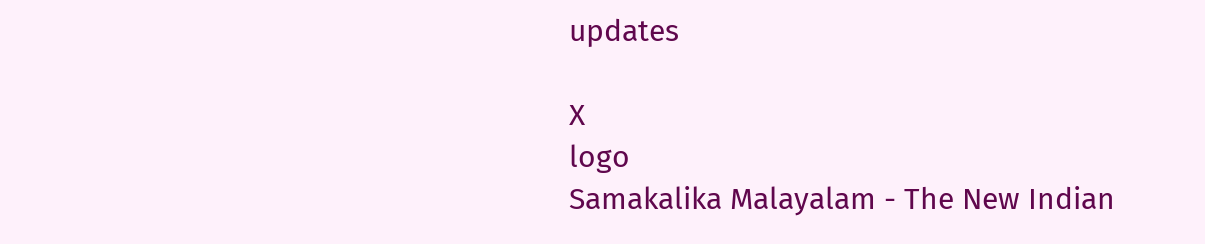updates

X
logo
Samakalika Malayalam - The New Indian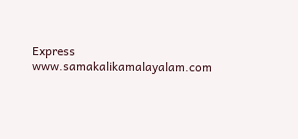Express
www.samakalikamalayalam.com